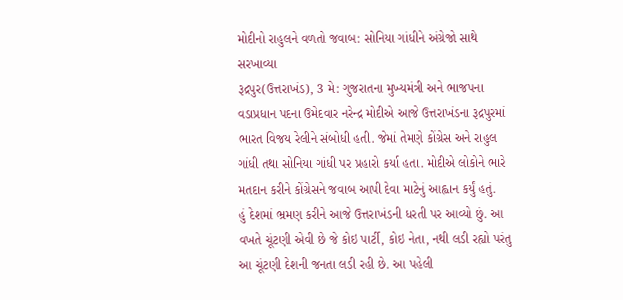મોદીનો રાહુલને વળતો જવાબ: સોનિયા ગાંધીને અંગ્રેજો સાથે સરખાવ્યા
રૂદ્રપુર(ઉત્તરાખંડ), 3 મે: ગુજરાતના મુખ્યમંત્રી અને ભાજપના વડાપ્રધાન પદના ઉમેદવાર નરેન્દ્ર મોદીએ આજે ઉત્તરાખંડના રૂદ્રપુરમાં ભારત વિજય રેલીને સંબોધી હતી. જેમાં તેમણે કોંગ્રેસ અને રાહુલ ગાંધી તથા સોનિયા ગાંધી પર પ્રહારો કર્યા હતા. મોદીએ લોકોને ભારે મતદાન કરીને કોંગ્રેસને જવાબ આપી દેવા માટેનું આહ્વાન કર્યું હતું.
હું દેશમાં ભ્રમણ કરીને આજે ઉત્તરાખંડની ધરતી પર આવ્યો છું. આ વખતે ચૂંટણી એવી છે જે કોઇ પાર્ટી, કોઇ નેતા, નથી લડી રહ્યો પરંતુ આ ચૂંટણી દેશની જનતા લડી રહી છે. આ પહેલી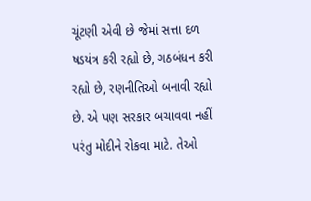ચૂંટણી એવી છે જેમાં સત્તા દળ ષડયંત્ર કરી રહ્યો છે, ગઠબંધન કરી રહ્યો છે, રણનીતિઓ બનાવી રહ્યો છે. એ પણ સરકાર બચાવવા નહીં પરંતુ મોદીને રોકવા માટે. તેઓ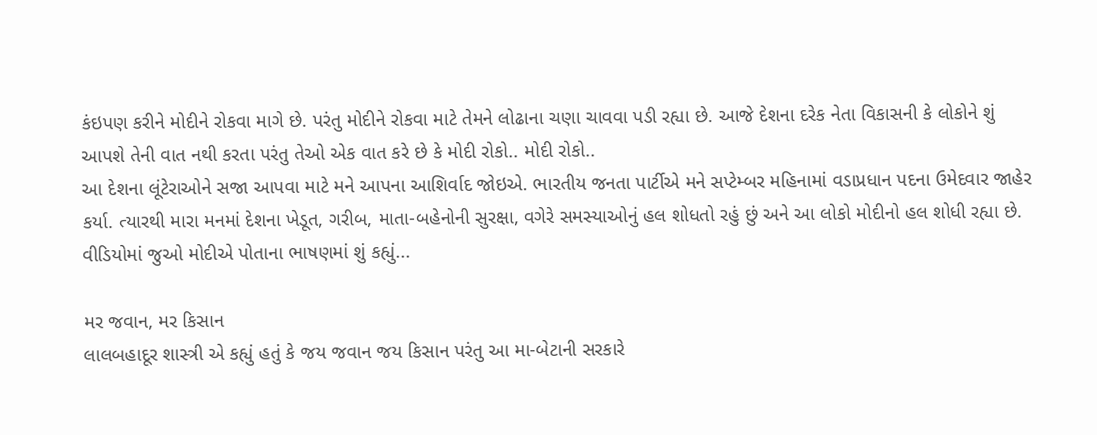કંઇપણ કરીને મોદીને રોકવા માગે છે. પરંતુ મોદીને રોકવા માટે તેમને લોઢાના ચણા ચાવવા પડી રહ્યા છે. આજે દેશના દરેક નેતા વિકાસની કે લોકોને શું આપશે તેની વાત નથી કરતા પરંતુ તેઓ એક વાત કરે છે કે મોદી રોકો.. મોદી રોકો..
આ દેશના લૂંટેરાઓને સજા આપવા માટે મને આપના આશિર્વાદ જોઇએ. ભારતીય જનતા પાર્ટીએ મને સપ્ટેમ્બર મહિનામાં વડાપ્રધાન પદના ઉમેદવાર જાહેર કર્યા. ત્યારથી મારા મનમાં દેશના ખેડૂત, ગરીબ, માતા-બહેનોની સુરક્ષા, વગેરે સમસ્યાઓનું હલ શોધતો રહું છું અને આ લોકો મોદીનો હલ શોધી રહ્યા છે.
વીડિયોમાં જુઓ મોદીએ પોતાના ભાષણમાં શું કહ્યું...

મર જવાન, મર કિસાન
લાલબહાદૂર શાસ્ત્રી એ કહ્યું હતું કે જય જવાન જય કિસાન પરંતુ આ મા-બેટાની સરકારે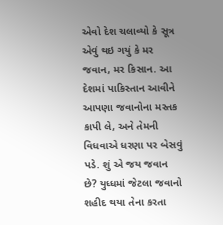એવો દેશ ચલાવ્યો કે સૂત્ર એવું થઇ ગયું કે મર જવાન, મર કિસાન. આ દેશમાં પાકિસ્તાન આવીને આપણા જવાનોના મસ્તક કાપી લે, અને તેમની વિધવાએ ધરણા પર બેસવું પડે. શું એ જય જવાન છે? યુધ્ધમાં જેટલા જવાનો શહીદ થયા તેના કરતા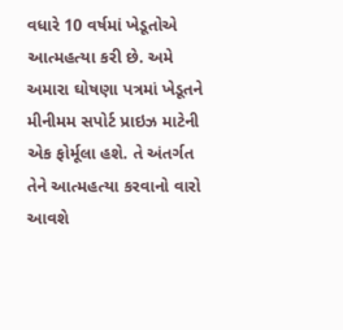વધારે 10 વર્ષમાં ખેડૂતોએ આત્મહત્યા કરી છે. અમે અમારા ઘોષણા પત્રમાં ખેડૂતને મીનીમમ સપોર્ટ પ્રાઇઝ માટેની એક ફોર્મૂલા હશે. તે અંતર્ગત તેને આત્મહત્યા કરવાનો વારો આવશે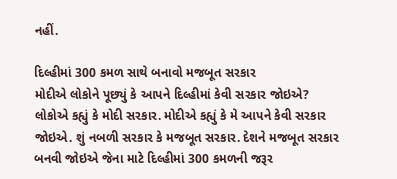નહીં.

દિલ્હીમાં 300 કમળ સાથે બનાવો મજબૂત સરકાર
મોદીએ લોકોને પૂછ્યું કે આપને દિલ્હીમાં કેવી સરકાર જોઇએ? લોકોએ કહ્યું કે મોદી સરકાર. મોદીએ કહ્યું કે મે આપને કેવી સરકાર જોઇએ. શું નબળી સરકાર કે મજબૂત સરકાર. દેશને મજબૂત સરકાર બનવી જોઇએ જેના માટે દિલ્હીમાં 300 કમળની જરૂર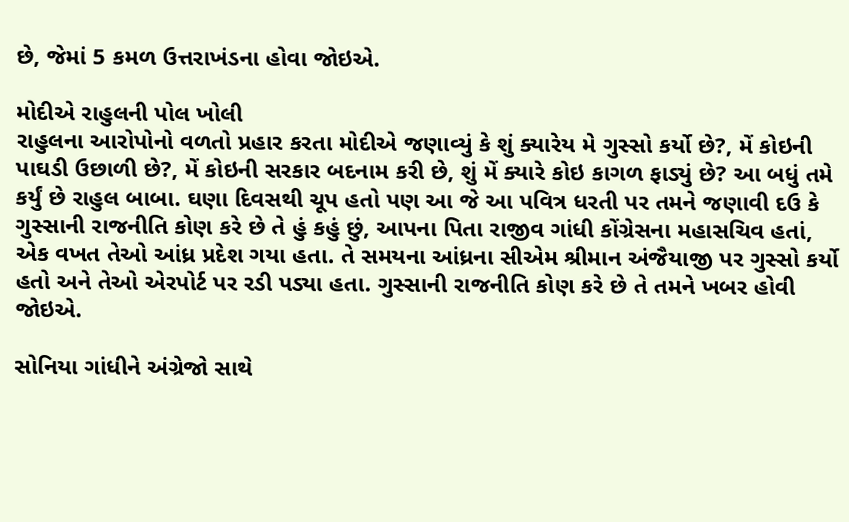છે, જેમાં 5 કમળ ઉત્તરાખંડના હોવા જોઇએ.

મોદીએ રાહુલની પોલ ખોલી
રાહુલના આરોપોનો વળતો પ્રહાર કરતા મોદીએ જણાવ્યું કે શું ક્યારેય મે ગુસ્સો કર્યો છે?, મેં કોઇની પાઘડી ઉછાળી છે?, મેં કોઇની સરકાર બદનામ કરી છે, શું મેં ક્યારે કોઇ કાગળ ફાડ્યું છે? આ બધું તમે કર્યું છે રાહુલ બાબા. ઘણા દિવસથી ચૂપ હતો પણ આ જે આ પવિત્ર ધરતી પર તમને જણાવી દઉ કે ગુસ્સાની રાજનીતિ કોણ કરે છે તે હું કહું છું, આપના પિતા રાજીવ ગાંધી કોંગ્રેસના મહાસચિવ હતાં, એક વખત તેઓ આંધ્ર પ્રદેશ ગયા હતા. તે સમયના આંધ્રના સીએમ શ્રીમાન અંજૈયાજી પર ગુસ્સો કર્યો હતો અને તેઓ એરપોર્ટ પર રડી પડ્યા હતા. ગુસ્સાની રાજનીતિ કોણ કરે છે તે તમને ખબર હોવી જોઇએ.

સોનિયા ગાંધીને અંગ્રેજો સાથે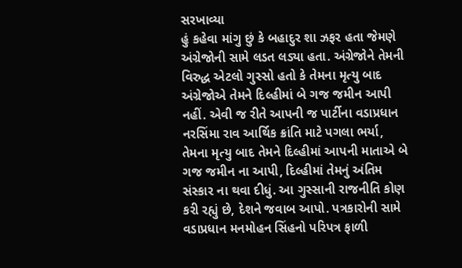સરખાવ્યા
હું કહેવા માંગુ છું કે બહાદુર શા ઝફર હતા જેમણે અંગ્રેજોની સામે લડત લડ્યા હતા. અંગ્રેજોને તેમની વિરુદ્ધ એટલો ગુસ્સો હતો કે તેમના મૃત્યુ બાદ અંગ્રેજોએ તેમને દિલ્હીમાં બે ગજ જમીન આપી નહીં. એવી જ રીતે આપની જ પાર્ટીના વડાપ્રધાન નરસિંમા રાવ આર્થિક ક્રાંતિ માટે પગલા ભર્યા, તેમના મૃત્યુ બાદ તેમને દિલ્હીમાં આપની માતાએ બે ગજ જમીન ના આપી, દિલ્હીમાં તેમનું અંતિમ સંસ્કાર ના થવા દીધું. આ ગુસ્સાની રાજનીતિ કોણ કરી રહ્યું છે, દેશને જવાબ આપો. પત્રકારોની સામે વડાપ્રધાન મનમોહન સિંહનો પરિપત્ર ફાળી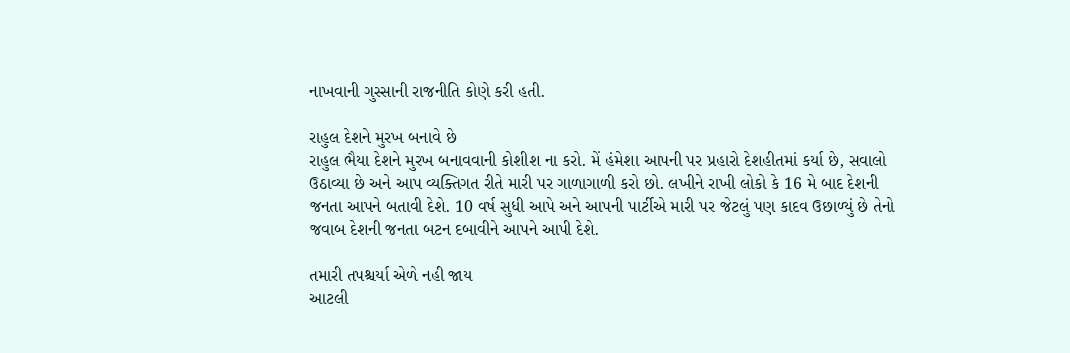નાખવાની ગુસ્સાની રાજનીતિ કોણે કરી હતી.

રાહુલ દેશને મુરખ બનાવે છે
રાહુલ ભૈયા દેશને મુરખ બનાવવાની કોશીશ ના કરો. મેં હંમેશા આપની પર પ્રહારો દેશહીતમાં કર્યા છે, સવાલો ઉઠાવ્યા છે અને આપ વ્યક્તિગત રીતે મારી પર ગાળાગાળી કરો છો. લખીને રાખી લોકો કે 16 મે બાદ દેશની જનતા આપને બતાવી દેશે. 10 વર્ષ સુધી આપે અને આપની પાર્ટીએ મારી પર જેટલું પણ કાદવ ઉછાળ્યું છે તેનો જવાબ દેશની જનતા બટન દબાવીને આપને આપી દેશે.

તમારી તપશ્ચર્યા એળે નહી જાય
આટલી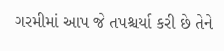ગરમીમાં આપ જે તપશ્ચર્યા કરી છે તેને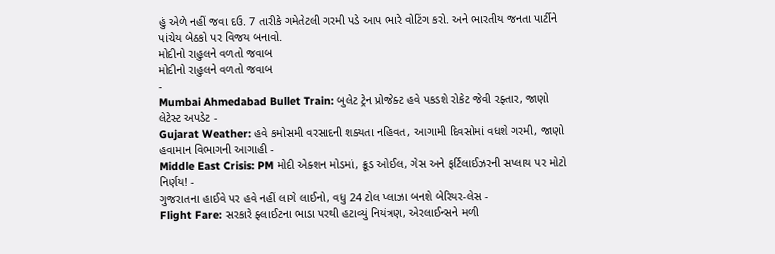હું એળે નહીં જવા દઉ. 7 તારીકે ગમેતેટલી ગરમી પડે આપ ભારે વોટિંગ કરો. અને ભારતીય જનતા પાર્ટીને પાંચેય બેઠકો પર વિજય બનાવો.
મોદીનો રાહુલને વળતો જવાબ
મોદીનો રાહુલને વળતો જવાબ
-
Mumbai Ahmedabad Bullet Train: બુલેટ ટ્રેન પ્રોજેક્ટ હવે પકડશે રોકેટ જેવી રફ્તાર, જાણો લેટેસ્ટ અપડેટ -
Gujarat Weather: હવે કમોસમી વરસાદની શક્યતા નહિવત, આગામી દિવસોમાં વધશે ગરમી, જાણો હવામાન વિભાગની આગાહી -
Middle East Crisis: PM મોદી એક્શન મોડમાં, ક્રૂડ ઓઈલ, ગેસ અને ફર્ટિલાઈઝરની સપ્લાય પર મોટો નિર્ણય! -
ગુજરાતના હાઈવે પર હવે નહીં લાગે લાઈનો, વધુ 24 ટોલ પ્લાઝા બનશે બેરિયર-લેસ -
Flight Fare: સરકારે ફ્લાઈટના ભાડા પરથી હટાવ્યું નિયંત્રણ, એરલાઈન્સને મળી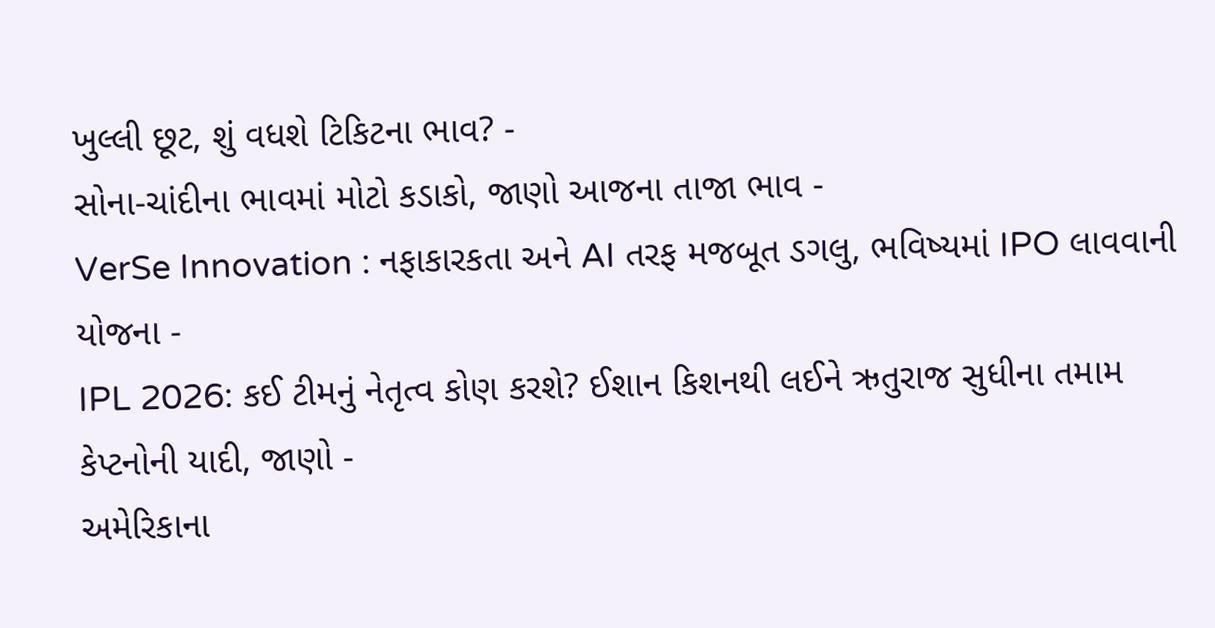ખુલ્લી છૂટ, શું વધશે ટિકિટના ભાવ? -
સોના-ચાંદીના ભાવમાં મોટો કડાકો, જાણો આજના તાજા ભાવ -
VerSe Innovation : નફાકારકતા અને AI તરફ મજબૂત ડગલુ, ભવિષ્યમાં IPO લાવવાની યોજના -
IPL 2026: કઈ ટીમનું નેતૃત્વ કોણ કરશે? ઈશાન કિશનથી લઈને ઋતુરાજ સુધીના તમામ કેપ્ટનોની યાદી, જાણો -
અમેરિકાના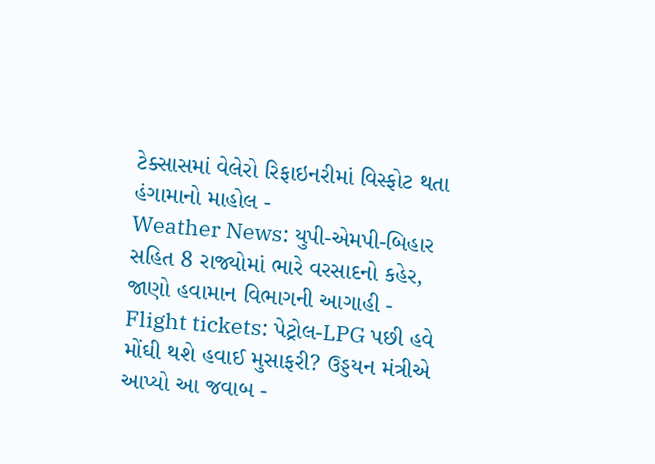ટેક્સાસમાં વેલેરો રિફાઇનરીમાં વિસ્ફોટ થતા હંગામાનો માહોલ -
Weather News: યુપી-એમપી-બિહાર સહિત 8 રાજ્યોમાં ભારે વરસાદનો કહેર, જાણો હવામાન વિભાગની આગાહી -
Flight tickets: પેટ્રોલ-LPG પછી હવે મોંઘી થશે હવાઈ મુસાફરી? ઉડ્ડયન મંત્રીએ આપ્યો આ જવાબ -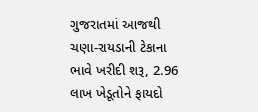ગુજરાતમાં આજથી ચણા-રાયડાની ટેકાના ભાવે ખરીદી શરૂ, 2.96 લાખ ખેડૂતોને ફાયદો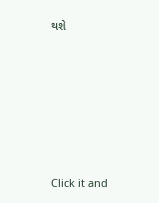થશે










Click it and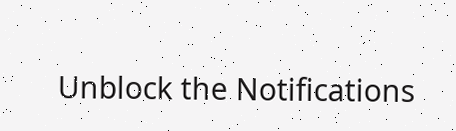Unblock the Notifications